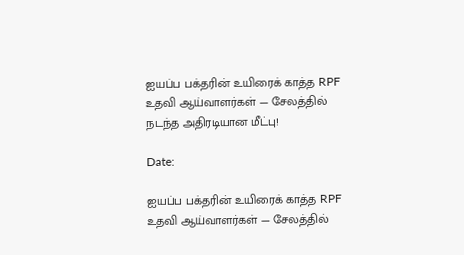ஐயப்ப பக்தரின் உயிரைக் காத்த RPF உதவி ஆய்வாளர்கள் — சேலத்தில் நடந்த அதிரடியான மீட்பு!

Date:

ஐயப்ப பக்தரின் உயிரைக் காத்த RPF உதவி ஆய்வாளர்கள் — சேலத்தில்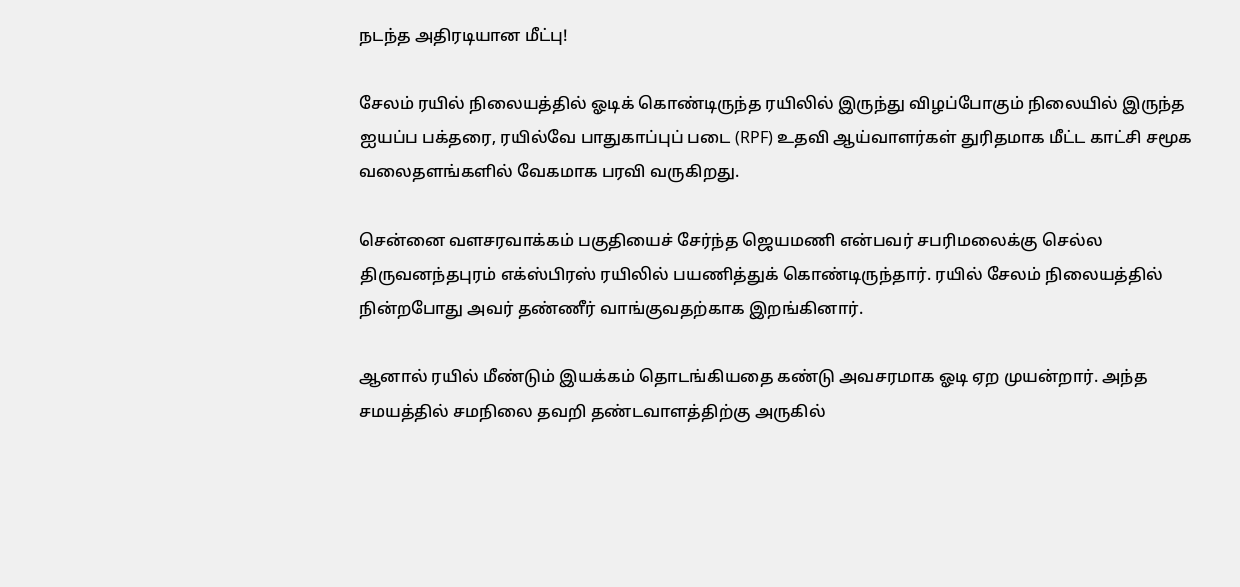நடந்த அதிரடியான மீட்பு!

சேலம் ரயில் நிலையத்தில் ஓடிக் கொண்டிருந்த ரயிலில் இருந்து விழப்போகும் நிலையில் இருந்த ஐயப்ப பக்தரை, ரயில்வே பாதுகாப்புப் படை (RPF) உதவி ஆய்வாளர்கள் துரிதமாக மீட்ட காட்சி சமூக வலைதளங்களில் வேகமாக பரவி வருகிறது.

சென்னை வளசரவாக்கம் பகுதியைச் சேர்ந்த ஜெயமணி என்பவர் சபரிமலைக்கு செல்ல திருவனந்தபுரம் எக்ஸ்பிரஸ் ரயிலில் பயணித்துக் கொண்டிருந்தார். ரயில் சேலம் நிலையத்தில் நின்றபோது அவர் தண்ணீர் வாங்குவதற்காக இறங்கினார்.

ஆனால் ரயில் மீண்டும் இயக்கம் தொடங்கியதை கண்டு அவசரமாக ஓடி ஏற முயன்றார். அந்த சமயத்தில் சமநிலை தவறி தண்டவாளத்திற்கு அருகில்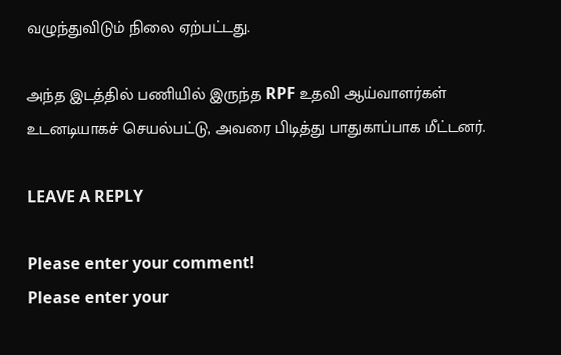வழுந்துவிடும் நிலை ஏற்பட்டது.

அந்த இடத்தில் பணியில் இருந்த RPF உதவி ஆய்வாளர்கள் உடனடியாகச் செயல்பட்டு, அவரை பிடித்து பாதுகாப்பாக மீட்டனர்.

LEAVE A REPLY

Please enter your comment!
Please enter your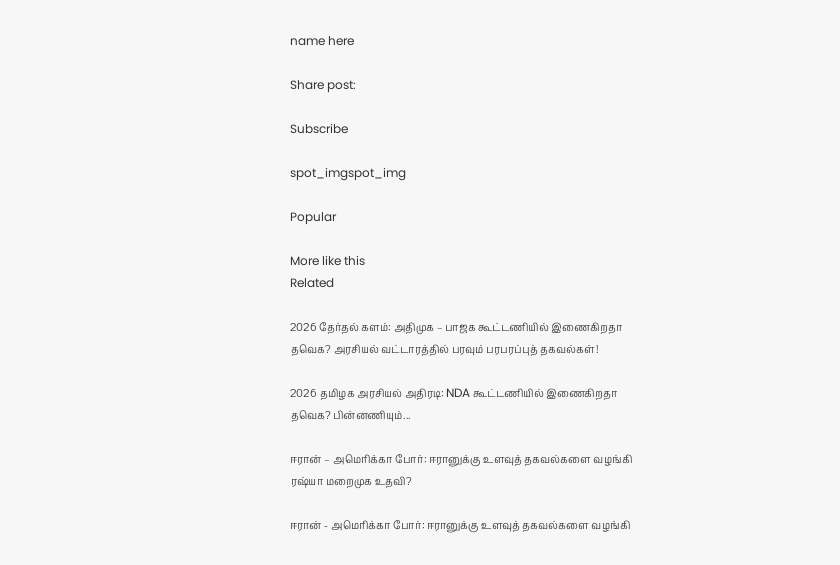name here

Share post:

Subscribe

spot_imgspot_img

Popular

More like this
Related

2026 தேர்தல் களம்: அதிமுக – பாஜக கூட்டணியில் இணைகிறதா தவெக? அரசியல் வட்டாரத்தில் பரவும் பரபரப்புத் தகவல்கள்!

2026 தமிழக அரசியல் அதிரடி: NDA கூட்டணியில் இணைகிறதா தவெக? பின்னணியும்...

ஈரான் – அமெரிக்கா போர்: ஈரானுக்கு உளவுத் தகவல்களை வழங்கி ரஷ்யா மறைமுக உதவி?

ஈரான் - அமெரிக்கா போர்: ஈரானுக்கு உளவுத் தகவல்களை வழங்கி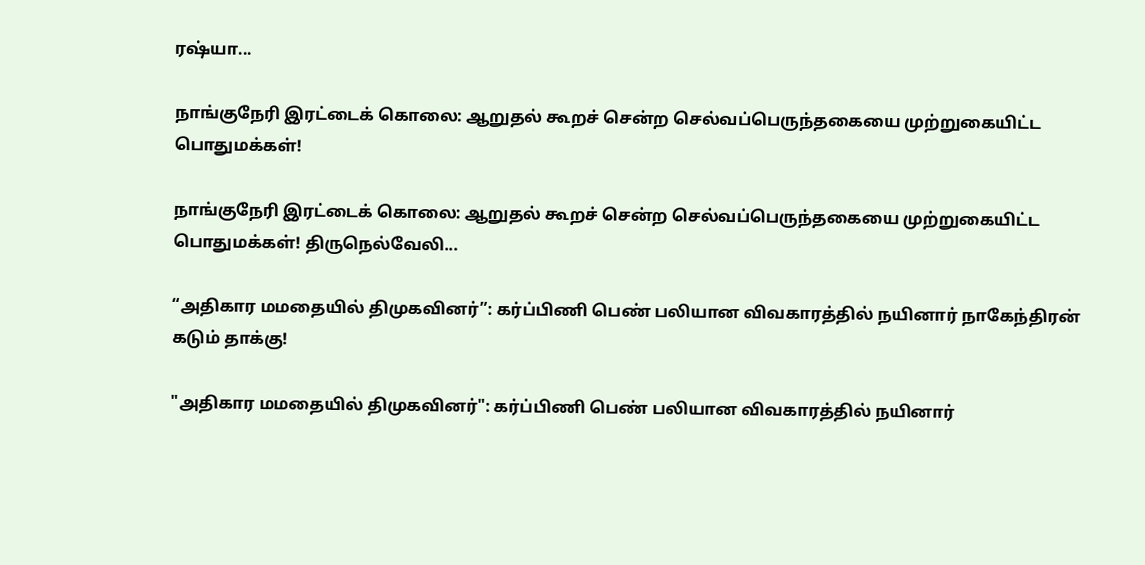ரஷ்யா...

நாங்குநேரி இரட்டைக் கொலை: ஆறுதல் கூறச் சென்ற செல்வப்பெருந்தகையை முற்றுகையிட்ட பொதுமக்கள்!

நாங்குநேரி இரட்டைக் கொலை: ஆறுதல் கூறச் சென்ற செல்வப்பெருந்தகையை முற்றுகையிட்ட பொதுமக்கள்! திருநெல்வேலி...

“அதிகார மமதையில் திமுகவினர்”: கர்ப்பிணி பெண் பலியான விவகாரத்தில் நயினார் நாகேந்திரன் கடும் தாக்கு!

"அதிகார மமதையில் திமுகவினர்": கர்ப்பிணி பெண் பலியான விவகாரத்தில் நயினார்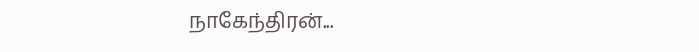நாகேந்திரன்...